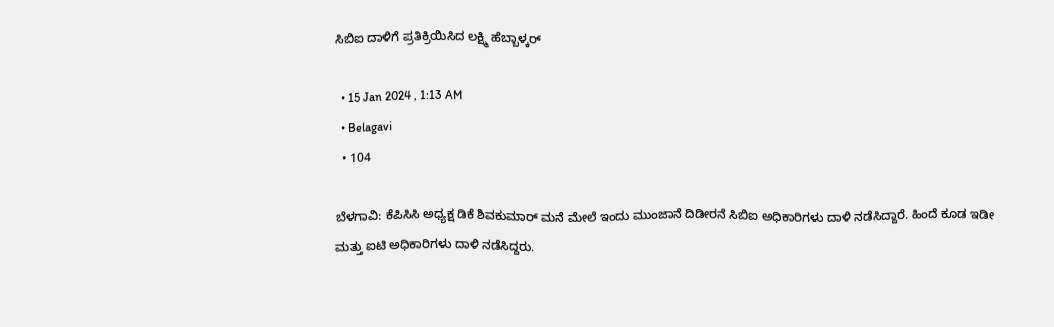ಸಿಬಿಐ ದಾಳಿಗೆ ಪ್ರತಿಕ್ರಿಯಿಸಿದ ಲಕ್ಷ್ಮಿ ಹೆಬ್ಬಾಳ್ಕರ್

  • 15 Jan 2024 , 1:13 AM
  • Belagavi
  • 104

ಬೆಳಗಾವಿ: ಕೆಪಿಸಿಸಿ ಅಧ್ಯಕ್ಷ ಡಿಕೆ ಶಿವಕುಮಾರ್ ಮನೆ ಮೇಲೆ ಇಂದು ಮುಂಜಾನೆ ದಿಡೀರನೆ ಸಿಬಿಐ ಅಧಿಕಾರಿಗಳು ದಾಳಿ ನಡೆಸಿದ್ದಾರೆ. ಹಿಂದೆ ಕೂಡ ಇಡೀ ಮತ್ತು ಐಟಿ ಅಧಿಕಾರಿಗಳು ದಾಳಿ ನಡೆಸಿದ್ದರು.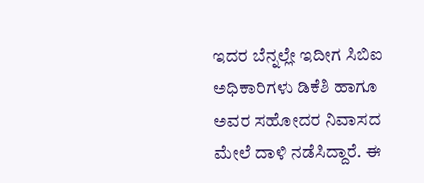ಇದರ ಬೆನ್ನಲ್ಲೇ ಇದೀಗ ಸಿಬಿಐ ಅಧಿಕಾರಿಗಳು ಡಿಕೆಶಿ ಹಾಗೂ ಅವರ ಸಹೋದರ ನಿವಾಸದ ಮೇಲೆ ದಾಳಿ ನಡೆಸಿದ್ದಾರೆ. ಈ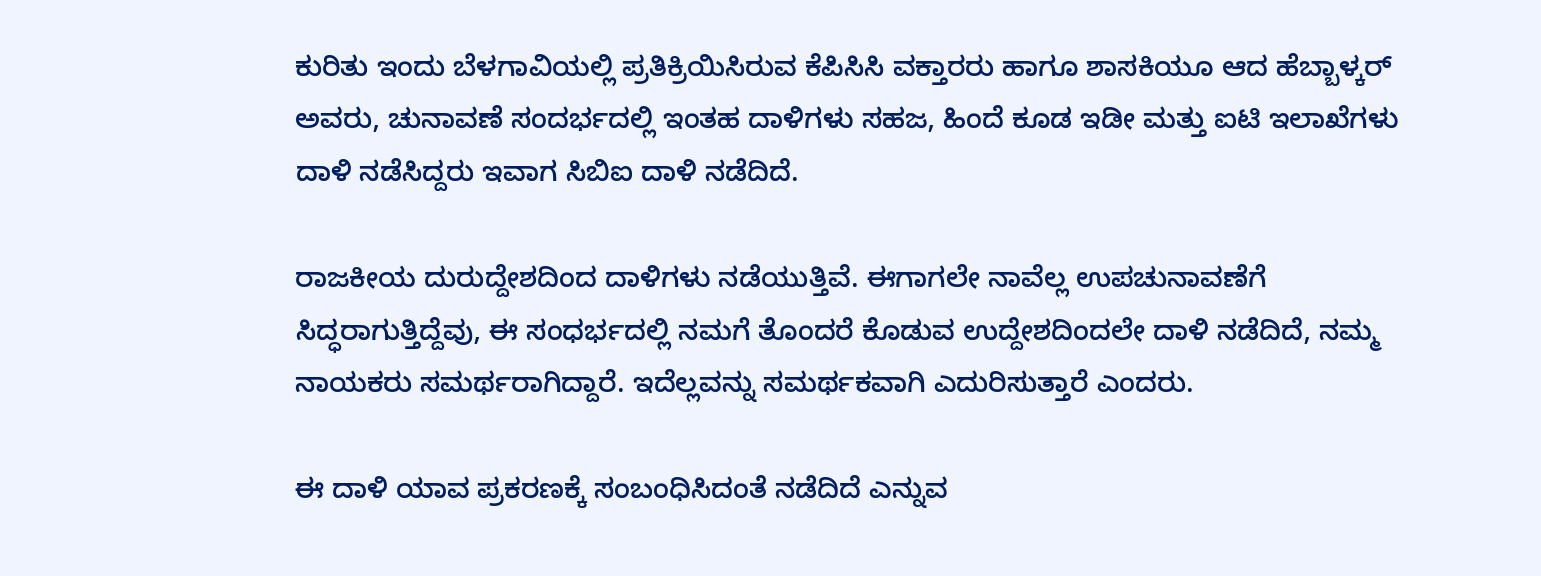ಕುರಿತು ಇಂದು ಬೆಳಗಾವಿಯಲ್ಲಿ ಪ್ರತಿಕ್ರಿಯಿಸಿರುವ ಕೆಪಿಸಿಸಿ ವಕ್ತಾರರು ಹಾಗೂ ಶಾಸಕಿಯೂ ಆದ ಹೆಬ್ಬಾಳ್ಕರ್ ಅವರು, ಚುನಾವಣೆ ಸಂದರ್ಭದಲ್ಲಿ ಇಂತಹ ದಾಳಿಗಳು ಸಹಜ, ಹಿಂದೆ ಕೂಡ ಇಡೀ ಮತ್ತು ಐಟಿ ಇಲಾಖೆಗಳು ದಾಳಿ ನಡೆಸಿದ್ದರು ಇವಾಗ ಸಿಬಿಐ ದಾಳಿ ನಡೆದಿದೆ.

ರಾಜಕೀಯ ದುರುದ್ದೇಶದಿಂದ ದಾಳಿಗಳು ನಡೆಯುತ್ತಿವೆ. ಈಗಾಗಲೇ ನಾವೆಲ್ಲ ಉಪಚುನಾವಣೆಗೆ ಸಿದ್ಧರಾಗುತ್ತಿದ್ದೆವು, ಈ ಸಂಧರ್ಭದಲ್ಲಿ ನಮಗೆ ತೊಂದರೆ ಕೊಡುವ ಉದ್ದೇಶದಿಂದಲೇ ದಾಳಿ ನಡೆದಿದೆ, ನಮ್ಮ ನಾಯಕರು ಸಮರ್ಥರಾಗಿದ್ದಾರೆ. ಇದೆಲ್ಲವನ್ನು ಸಮರ್ಥಕವಾಗಿ ಎದುರಿಸುತ್ತಾರೆ ಎಂದರು.

ಈ ದಾಳಿ ಯಾವ ಪ್ರಕರಣಕ್ಕೆ ಸಂಬಂಧಿಸಿದಂತೆ ನಡೆದಿದೆ ಎನ್ನುವ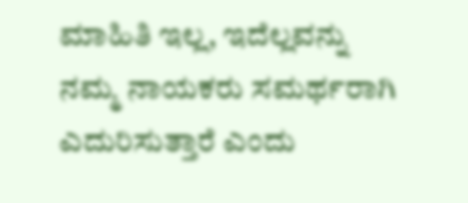ಮಾಹಿತಿ ಇಲ್ಲ, ಇದೆಲ್ಲವನ್ನು ನಮ್ಮ ನಾಯಕರು ಸಮರ್ಥರಾಗಿ ಎದುರಿಸುತ್ತಾರೆ ಎಂದು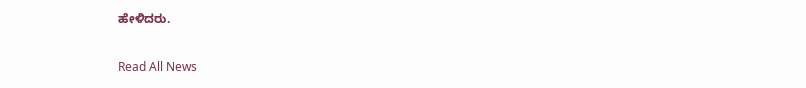ಹೇಳಿದರು.

Read All News